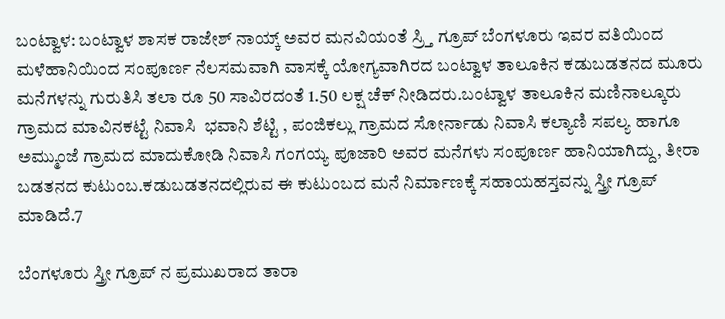ಬಂಟ್ವಾಳ: ಬಂಟ್ವಾಳ ಶಾಸಕ ರಾಜೇಶ್ ನಾಯ್ಕ್ ಅವರ ಮನವಿಯಂತೆ ಸ್ರ್ತಿ ಗ್ರೂಪ್ ಬೆಂಗಳೂರು ಇವರ ವತಿಯಿಂದ ಮಳೆಹಾನಿಯಿಂದ ಸಂಪೂರ್ಣ ನೆಲಸಮವಾಗಿ ವಾಸಕ್ಕೆ ಯೋಗ್ಯವಾಗಿರದ ಬಂಟ್ವಾಳ ತಾಲೂಕಿನ ಕಡುಬಡತನದ ಮೂರು ಮನೆಗಳನ್ನು ಗುರುತಿಸಿ ತಲಾ ರೂ 50 ಸಾವಿರದಂತೆ 1.50 ಲಕ್ಷ ಚೆಕ್ ನೀಡಿದರು.ಬಂಟ್ವಾಳ ತಾಲೂಕಿನ ಮಣಿನಾಲ್ಕೂರು ಗ್ರಾಮದ ಮಾವಿನಕಟ್ಟೆ ನಿವಾಸಿ  ಭವಾನಿ ಶೆಟ್ಟಿ , ಪಂಜಿಕಲ್ಲು ಗ್ರಾಮದ ಸೋರ್ನಾಡು ನಿವಾಸಿ ಕಲ್ಯಾಣಿ ಸಪಲ್ಯ ಹಾಗೂ ಅಮ್ಮುಂಜೆ ಗ್ರಾಮದ ಮಾದುಕೋಡಿ ನಿವಾಸಿ ಗಂಗಯ್ಯ ಪೂಜಾರಿ ಅವರ ಮನೆಗಳು ಸಂಪೂರ್ಣ ಹಾನಿಯಾಗಿದ್ದು, ತೀರಾ ಬಡತನದ ಕುಟುಂಬ.ಕಡುಬಡತನದಲ್ಲಿರುವ ಈ ಕುಟುಂಬದ ಮನೆ ನಿರ್ಮಾಣಕ್ಕೆ ಸಹಾಯಹಸ್ತವನ್ನು ಸ್ತ್ರೀ ಗ್ರೂಪ್ ಮಾಡಿದೆ.7

ಬೆಂಗಳೂರು ಸ್ತ್ರೀ ಗ್ರೂಪ್ ನ ಪ್ರಮುಖರಾದ ತಾರಾ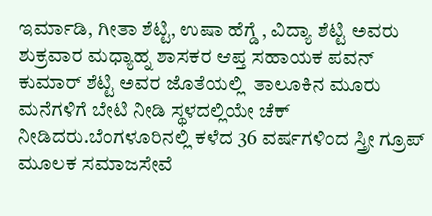ಇರ್ಮಾಡಿ, ಗೀತಾ ಶೆಟ್ಟಿ, ಉಷಾ ಹೆಗ್ಡೆ , ವಿದ್ಯಾ ಶೆಟ್ಟಿ ಅವರು ಶುಕ್ರವಾರ ಮಧ್ಯಾಹ್ನ ಶಾಸಕರ ಆಪ್ತ ಸಹಾಯಕ ಪವನ್ ಕುಮಾರ್ ಶೆಟ್ಟಿ ಅವರ ಜೊತೆಯಲ್ಲಿ  ತಾಲೂಕಿನ ಮೂರು ಮನೆಗಳಿಗೆ ಬೇಟಿ ನೀಡಿ ಸ್ಥಳದಲ್ಲಿಯೇ ಚೆಕ್ ನೀಡಿದರು.ಬೆಂಗಳೂರಿನಲ್ಲಿ ಕಳೆದ 36 ವರ್ಷಗಳಿಂದ ಸ್ತ್ರೀ ಗ್ರೂಪ್ ಮೂಲಕ ಸಮಾಜಸೇವೆ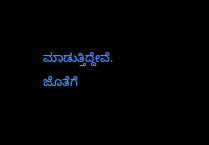ಮಾಡುತ್ತಿದ್ದೇವೆ. ಜೊತೆಗೆ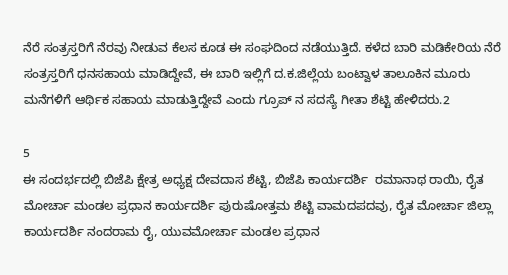ನೆರೆ ಸಂತ್ರಸ್ತರಿಗೆ ನೆರವು ನೀಡುವ ಕೆಲಸ ಕೂಡ ಈ ಸಂಘದಿಂದ ನಡೆಯುತ್ತಿದೆ. ಕಳೆದ ಬಾರಿ ಮಡಿಕೇರಿಯ ನೆರೆ ಸಂತ್ರಸ್ತರಿಗೆ ಧನಸಹಾಯ ಮಾಡಿದ್ದೇವೆ, ಈ ಬಾರಿ ಇಲ್ಲಿಗೆ ದ‌.ಕ.ಜಿಲ್ಲೆಯ ಬಂಟ್ವಾಳ ತಾಲೂಕಿನ ಮೂರು ಮನೆಗಳಿಗೆ ಆರ್ಥಿಕ ಸಹಾಯ ಮಾಡುತ್ತಿದ್ದೇವೆ ಎಂದು ಗ್ರೂಪ್ ನ ಸದಸ್ಯೆ ಗೀತಾ ಶೆಟ್ಟಿ ಹೇಳಿದರು.2

5
ಈ ಸಂದರ್ಭದಲ್ಲಿ ಬಿಜೆಪಿ ಕ್ಷೇತ್ರ ಅಧ್ಯಕ್ಷ ದೇವದಾಸ ಶೆಟ್ಟಿ, ಬಿಜೆಪಿ ಕಾರ್ಯದರ್ಶಿ  ರಮಾನಾಥ ರಾಯಿ, ರೈತ ಮೋರ್ಚಾ ಮಂಡಲ ಪ್ರಧಾನ ಕಾರ್ಯದರ್ಶಿ ಪುರುಷೋತ್ತಮ ಶೆಟ್ಟಿ ವಾಮದಪದವು, ರೈತ ಮೋರ್ಚಾ ಜಿಲ್ಲಾ ಕಾರ್ಯದರ್ಶಿ ನಂದರಾಮ ರೈ, ಯುವಮೋರ್ಚಾ ಮಂಡಲ ಪ್ರಧಾನ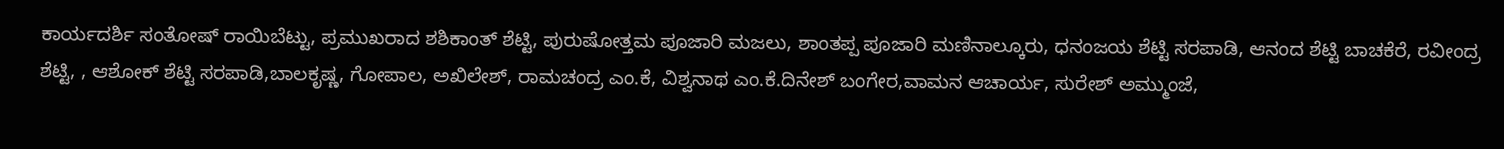ಕಾರ್ಯದರ್ಶಿ ಸಂತೋಷ್ ರಾಯಿಬೆಟ್ಟು, ಪ್ರಮುಖರಾದ ಶಶಿಕಾಂತ್ ಶೆಟ್ಟಿ, ಪುರುಷೋತ್ತಮ ಪೂಜಾರಿ ಮಜಲು, ಶಾಂತಪ್ಪ ಪೂಜಾರಿ ಮಣಿನಾಲ್ಕೂರು, ಧನಂಜಯ ಶೆಟ್ಟಿ ಸರಪಾಡಿ, ಆನಂದ ಶೆಟ್ಟಿ ಬಾಚಕೆರೆ, ರವೀಂದ್ರ ಶೆಟ್ಟಿ, , ಆಶೋಕ್ ಶೆಟ್ಟಿ ಸರಪಾಡಿ,ಬಾಲಕೃಷ್ಣ, ಗೋಪಾಲ, ಅಖಿಲೇಶ್, ರಾಮಚಂದ್ರ ಎಂ.ಕೆ, ವಿಶ್ವನಾಥ ಎಂ.ಕೆ.ದಿನೇಶ್ ಬಂಗೇರ,ವಾಮನ ಆಚಾರ್ಯ, ಸುರೇಶ್ ಅಮ್ಮುಂಜೆ,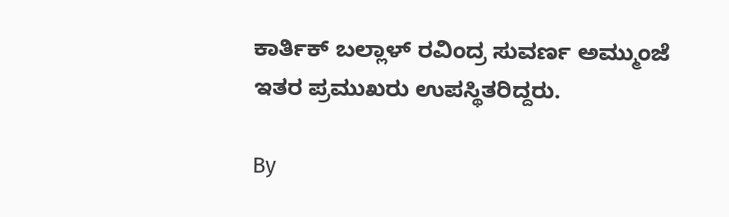ಕಾರ್ತಿಕ್ ಬಲ್ಲಾಳ್ ರವಿಂದ್ರ ಸುವರ್ಣ ಅಮ್ಮುಂಜೆ ಇತರ ಪ್ರಮುಖರು ಉಪಸ್ಥಿತರಿದ್ದರು.

By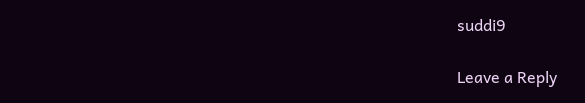suddi9

Leave a Reply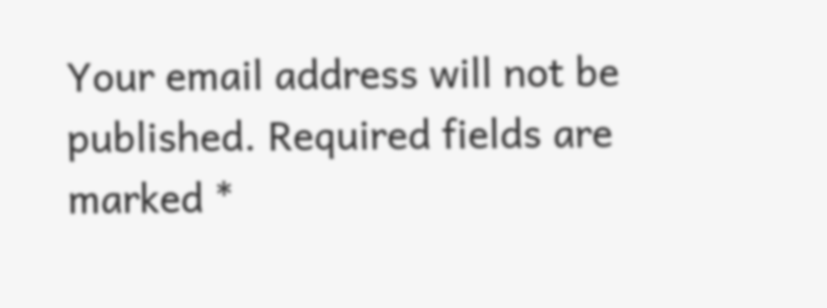Your email address will not be published. Required fields are marked *